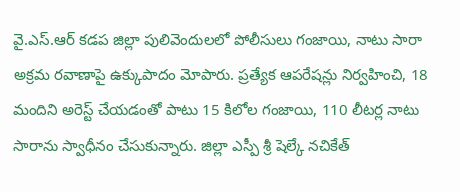వై.ఎస్.ఆర్ కడప జిల్లా పులివెందులలో పోలీసులు గంజాయి, నాటు సారా అక్రమ రవాణాపై ఉక్కుపాదం మోపారు. ప్రత్యేక ఆపరేషన్లు నిర్వహించి, 18 మందిని అరెస్ట్ చేయడంతో పాటు 15 కిలోల గంజాయి, 110 లీటర్ల నాటు సారాను స్వాధీనం చేసుకున్నారు. జిల్లా ఎస్పీ శ్రీ షెల్కే నచికేత్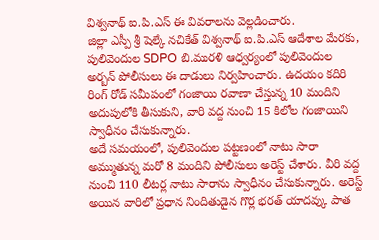విశ్వనాథ్ ఐ.పి.ఎస్ ఈ వివరాలను వెల్లడించారు.
జిల్లా ఎస్పీ శ్రీ షెల్కే నచికేత్ విశ్వనాథ్ ఐ.పి.ఎస్ ఆదేశాల మేరకు, పులివెందుల SDPO బి.మురళి ఆధ్వర్యంలో పులివెందుల అర్బన్ పోలీసులు ఈ దాడులు నిర్వహించారు. ఉదయం కదిరి రింగ్ రోడ్ సమీపంలో గంజాయి రవాణా చేస్తున్న 10 మందిని అదుపులోకి తీసుకుని, వారి వద్ద నుంచి 15 కిలోల గంజాయిని స్వాధీనం చేసుకున్నారు.
అదే సమయంలో, పులివెందుల పట్టణంలో నాటు సారా అమ్ముతున్న మరో 8 మందిని పోలీసులు అరెస్ట్ చేశారు. వీరి వద్ద నుంచి 110 లీటర్ల నాటు సారాను స్వాధీనం చేసుకున్నారు. అరెస్ట్ అయిన వారిలో ప్రధాన నిందితుడైన గొర్ల భరత్ యాదవ్కు పాత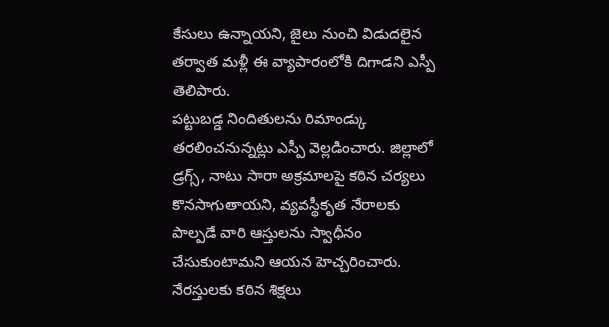కేసులు ఉన్నాయని, జైలు నుంచి విడుదలైన తర్వాత మళ్లీ ఈ వ్యాపారంలోకి దిగాడని ఎస్పీ తెలిపారు.
పట్టుబడ్డ నిందితులను రిమాండ్కు తరలించనున్నట్లు ఎస్పీ వెల్లడించారు. జిల్లాలో డ్రగ్స్, నాటు సారా అక్రమాలపై కఠిన చర్యలు కొనసాగుతాయని, వ్యవస్థీకృత నేరాలకు పాల్పడే వారి ఆస్తులను స్వాధీనం చేసుకుంటామని ఆయన హెచ్చరించారు. నేరస్తులకు కఠిన శిక్షలు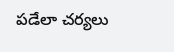పడేలా చర్యలు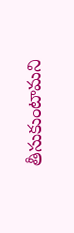తీసుకుంటామని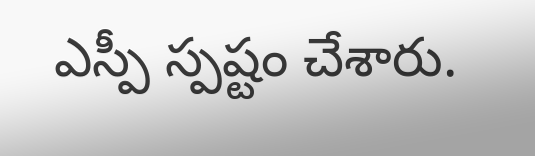ఎస్పీ స్పష్టం చేశారు.